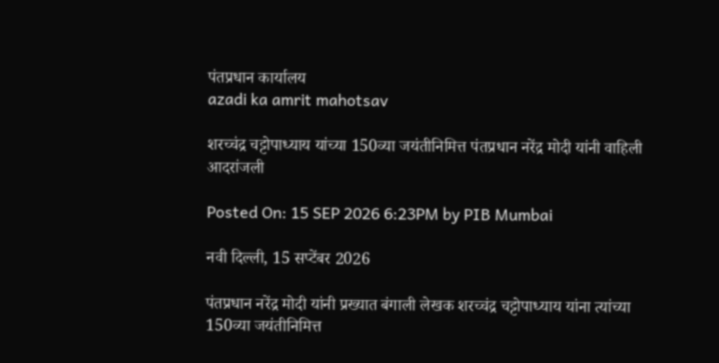पंतप्रधान कार्यालय
azadi ka amrit mahotsav

शरच्चंद्र चट्टोपाध्याय यांच्या 150व्या जयंतीनिमित्त पंतप्रधान नरेंद्र मोदी यांनी वाहिली आदरांजली

Posted On: 15 SEP 2026 6:23PM by PIB Mumbai

नवी दिल्ली, 15 सप्टेंबर 2026

पंतप्रधान नरेंद्र मोदी यांनी प्रख्यात बंगाली लेखक शरच्चंद्र चट्टोपाध्याय यांना त्यांच्या 150व्या जयंतीनिमित्त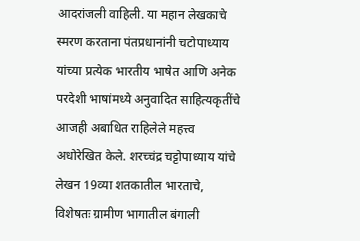आदरांजली वाहिली. या महान लेखकाचे स्मरण करताना पंतप्रधानांनी चटोपाध्याय यांच्या प्रत्येक भारतीय भाषेत आणि अनेक परदेशी भाषांमध्ये अनुवादित साहित्यकृतींचे आजही अबाधित राहिलेले महत्त्व अधोरेखित केले. शरच्चंद्र चट्टोपाध्याय यांचे लेखन 19व्या शतकातील भारताचे, विशेषतः ग्रामीण भागातील बंगाली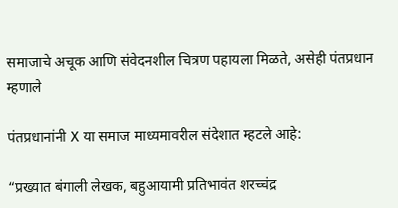समाजाचे अचूक आणि संवेदनशील चित्रण पहायला मिळते, असेही पंतप्रधान म्हणाले

पंतप्रधानांनी X या समाज माध्यमावरील संदेशात म्हटले आहे:

“प्रख्यात बंगाली लेखक, बहुआयामी प्रतिभावंत शरच्चंद्र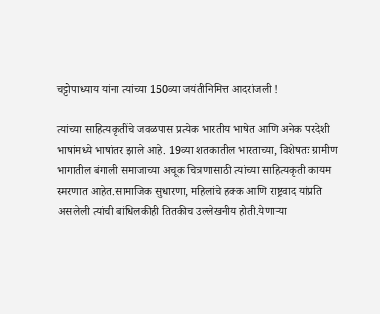चट्टोपाध्याय यांना त्यांच्या 150व्या जयंतीनिमित्त आदरांजली !

त्यांच्या साहित्यकृतींचे जवळपास प्रत्येक भारतीय भाषेत आणि अनेक परदेशी भाषांमध्ये भाषांतर झाले आहे. 19व्या शतकातील भारताच्या, विशेषतः ग्रामीण भागातील बंगाली समाजाच्या अचूक चित्रणासाठी त्यांच्या साहित्यकृती कायम स्मरणात आहेत.सामाजिक सुधारणा, महिलांचे हक्क आणि राष्ट्रवाद यांप्रति असलेली त्यांची बांधिलकीही तितकीच उल्लेखनीय होती.येणाऱ्या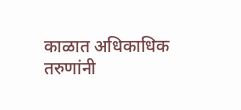काळात अधिकाधिक तरुणांनी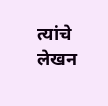त्यांचे लेखन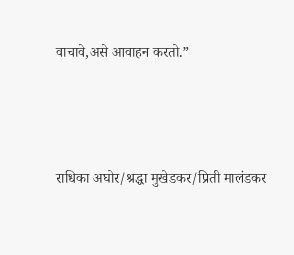वाचावे,असे आवाहन करतो.”



राधिका अघोर/श्रद्धा मुखेडकर/प्रिती मालंडकर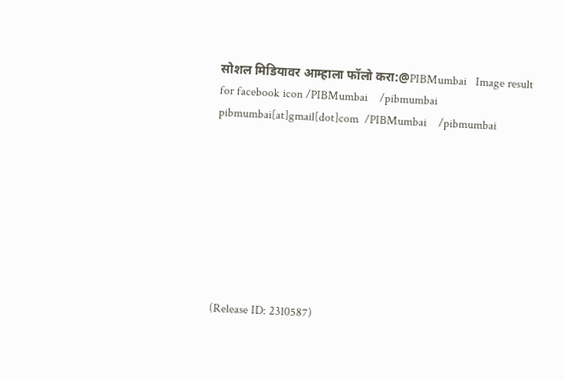सोशल मिडियावर आम्हाला फॉलो करा:@PIBMumbai   Image result for facebook icon /PIBMumbai    /pibmumbai  pibmumbai[at]gmail[dot]com  /PIBMumbai    /pibmumbai








(Release ID: 2310587)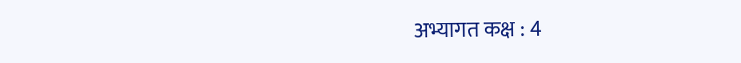अभ्यागत कक्ष : 4